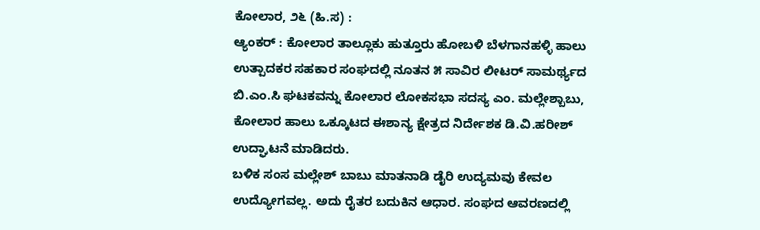ಕೋಲಾರ, ೨೬ (ಹಿ.ಸ) :
ಆ್ಯಂಕರ್ : ಕೋಲಾರ ತಾಲ್ಲೂಕು ಹುತ್ತೂರು ಹೋಬಳಿ ಬೆಳಗಾನಹಳ್ಳಿ ಹಾಲು ಉತ್ಪಾದಕರ ಸಹಕಾರ ಸಂಘದಲ್ಲಿ ನೂತನ ೫ ಸಾವಿರ ಲೀಟರ್ ಸಾಮರ್ಥ್ಯದ ಬಿ.ಎಂ.ಸಿ ಘಟಕವನ್ನು ಕೋಲಾರ ಲೋಕಸಭಾ ಸದಸ್ಯ ಎಂ. ಮಲ್ಲೇಶ್ಬಾಬು, ಕೋಲಾರ ಹಾಲು ಒಕ್ಕೂಟದ ಈಶಾನ್ಯ ಕ್ಷೇತ್ರದ ನಿರ್ದೇಶಕ ಡಿ.ವಿ.ಹರೀಶ್ ಉದ್ಘಾಟನೆ ಮಾಡಿದರು.
ಬಳಿಕ ಸಂಸ ಮಲ್ಲೇಶ್ ಬಾಬು ಮಾತನಾಡಿ ಡೈರಿ ಉದ್ಯಮವು ಕೇವಲ ಉದ್ಯೋಗವಲ್ಲ. ಅದು ರೈತರ ಬದುಕಿನ ಆಧಾರ. ಸಂಘದ ಆವರಣದಲ್ಲಿ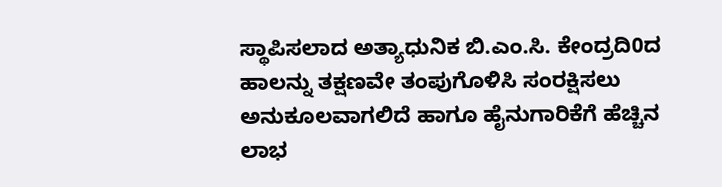ಸ್ಥಾಪಿಸಲಾದ ಅತ್ಯಾಧುನಿಕ ಬಿ.ಎಂ.ಸಿ. ಕೇಂದ್ರದಿ0ದ ಹಾಲನ್ನು ತಕ್ಷಣವೇ ತಂಪುಗೊಳಿಸಿ ಸಂರಕ್ಷಿಸಲು ಅನುಕೂಲವಾಗಲಿದೆ ಹಾಗೂ ಹೈನುಗಾರಿಕೆಗೆ ಹೆಚ್ಚಿನ ಲಾಭ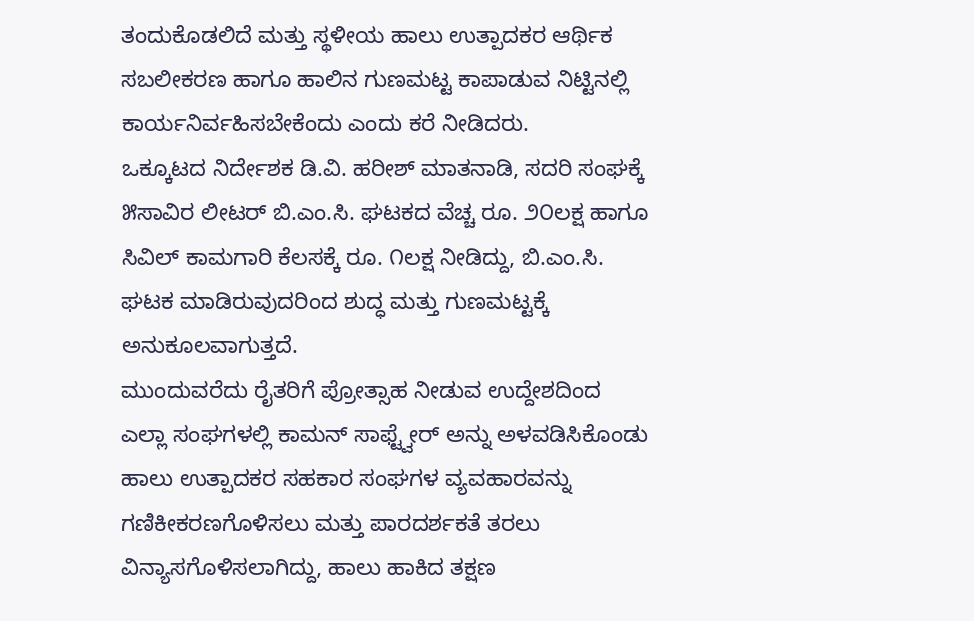ತಂದುಕೊಡಲಿದೆ ಮತ್ತು ಸ್ಥಳೀಯ ಹಾಲು ಉತ್ಪಾದಕರ ಆರ್ಥಿಕ ಸಬಲೀಕರಣ ಹಾಗೂ ಹಾಲಿನ ಗುಣಮಟ್ಟ ಕಾಪಾಡುವ ನಿಟ್ಟಿನಲ್ಲಿ ಕಾರ್ಯನಿರ್ವಹಿಸಬೇಕೆಂದು ಎಂದು ಕರೆ ನೀಡಿದರು.
ಒಕ್ಕೂಟದ ನಿರ್ದೇಶಕ ಡಿ.ವಿ. ಹರೀಶ್ ಮಾತನಾಡಿ, ಸದರಿ ಸಂಘಕ್ಕೆ ೫ಸಾವಿರ ಲೀಟರ್ ಬಿ.ಎಂ.ಸಿ. ಘಟಕದ ವೆಚ್ಚ ರೂ. ೨೦ಲಕ್ಷ ಹಾಗೂ ಸಿವಿಲ್ ಕಾಮಗಾರಿ ಕೆಲಸಕ್ಕೆ ರೂ. ೧ಲಕ್ಷ ನೀಡಿದ್ದು, ಬಿ.ಎಂ.ಸಿ. ಘಟಕ ಮಾಡಿರುವುದರಿಂದ ಶುದ್ಧ ಮತ್ತು ಗುಣಮಟ್ಟಕ್ಕೆ ಅನುಕೂಲವಾಗುತ್ತದೆ.
ಮುಂದುವರೆದು ರೈತರಿಗೆ ಪ್ರೋತ್ಸಾಹ ನೀಡುವ ಉದ್ದೇಶದಿಂದ ಎಲ್ಲಾ ಸಂಘಗಳಲ್ಲಿ ಕಾಮನ್ ಸಾಫ್ಟ್ವೇರ್ ಅನ್ನು ಅಳವಡಿಸಿಕೊಂಡು ಹಾಲು ಉತ್ಪಾದಕರ ಸಹಕಾರ ಸಂಘಗಳ ವ್ಯವಹಾರವನ್ನು ಗಣಿಕೀಕರಣಗೊಳಿಸಲು ಮತ್ತು ಪಾರದರ್ಶಕತೆ ತರಲು ವಿನ್ಯಾಸಗೊಳಿಸಲಾಗಿದ್ದು, ಹಾಲು ಹಾಕಿದ ತಕ್ಷಣ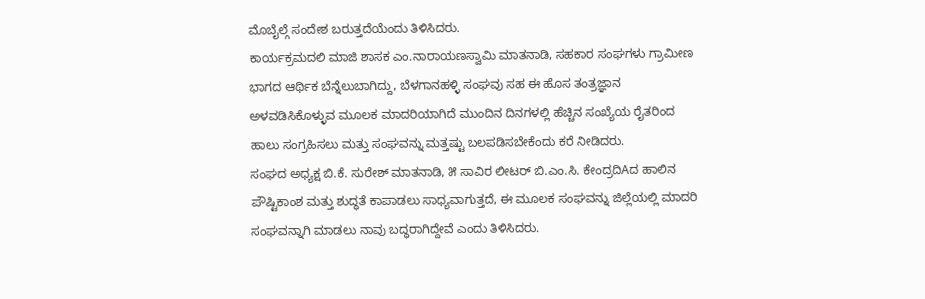ಮೊಬೈಲ್ಗೆ ಸಂದೇಶ ಬರುತ್ತದೆಯೆಂದು ತಿಳಿಸಿದರು.
ಕಾರ್ಯಕ್ರಮದಲಿ ಮಾಜಿ ಶಾಸಕ ಎಂ.ನಾರಾಯಣಸ್ವಾಮಿ ಮಾತನಾಡಿ, ಸಹಕಾರ ಸಂಘಗಳು ಗ್ರಾಮೀಣ ಭಾಗದ ಆರ್ಥಿಕ ಬೆನ್ನೆಲುಬಾಗಿದ್ದು, ಬೆಳಗಾನಹಳ್ಳಿ ಸಂಘವು ಸಹ ಈ ಹೊಸ ತಂತ್ರಜ್ಞಾನ ಅಳವಡಿಸಿಕೊಳ್ಳುವ ಮೂಲಕ ಮಾದರಿಯಾಗಿದೆ ಮುಂದಿನ ದಿನಗಳಲ್ಲಿ ಹೆಚ್ಚಿನ ಸಂಖ್ಯೆಯ ರೈತರಿಂದ ಹಾಲು ಸಂಗ್ರಹಿಸಲು ಮತ್ತು ಸಂಘವನ್ನು ಮತ್ತಷ್ಟು ಬಲಪಡಿಸಬೇಕೆಂದು ಕರೆ ನೀಡಿದರು.
ಸಂಘದ ಅಧ್ಯಕ್ಷ ಬಿ.ಕೆ. ಸುರೇಶ್ ಮಾತನಾಡಿ, ೫ ಸಾವಿರ ಲೀಟರ್ ಬಿ.ಎಂ.ಸಿ. ಕೇಂದ್ರದಿAದ ಹಾಲಿನ ಪೌಷ್ಟಿಕಾಂಶ ಮತ್ತು ಶುದ್ಧತೆ ಕಾಪಾಡಲು ಸಾಧ್ಯವಾಗುತ್ತದೆ, ಈ ಮೂಲಕ ಸಂಘವನ್ನು ಜಿಲ್ಲೆಯಲ್ಲಿ ಮಾದರಿ ಸಂಘವನ್ನಾಗಿ ಮಾಡಲು ನಾವು ಬದ್ಧರಾಗಿದ್ದೇವೆ ಎಂದು ತಿಳಿಸಿದರು.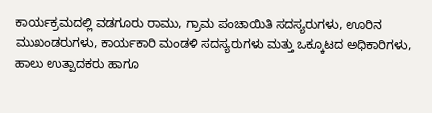ಕಾರ್ಯಕ್ರಮದಲ್ಲಿ ವಡಗೂರು ರಾಮು, ಗ್ರಾಮ ಪಂಚಾಯಿತಿ ಸದಸ್ಯರುಗಳು, ಊರಿನ ಮುಖಂಡರುಗಳು, ಕಾರ್ಯಕಾರಿ ಮಂಡಳಿ ಸದಸ್ಯರುಗಳು ಮತ್ತು ಒಕ್ಕೂಟದ ಅಧಿಕಾರಿಗಳು, ಹಾಲು ಉತ್ಪಾದಕರು ಹಾಗೂ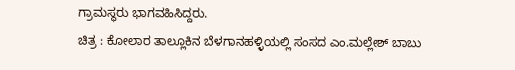ಗ್ರಾಮಸ್ಥರು ಭಾಗವಹಿಸಿದ್ದರು.
ಚಿತ್ರ : ಕೋಲಾರ ತಾಲ್ಲೂಕಿನ ಬೆಳಗಾನಹಳ್ಳಿಯಲ್ಲಿ ಸಂಸದ ಎಂ.ಮಲ್ಲೇಶ್ ಬಾಬು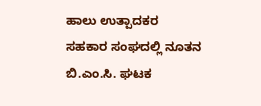ಹಾಲು ಉತ್ಪಾದಕರ ಸಹಕಾರ ಸಂಘದಲ್ಲಿ ನೂತನ ಬಿ.ಎಂ.ಸಿ. ಘಟಕ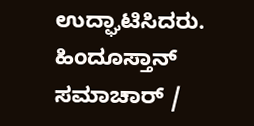ಉದ್ಘಾಟಿಸಿದರು.
ಹಿಂದೂಸ್ತಾನ್ ಸಮಾಚಾರ್ /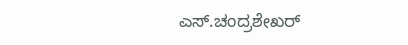ಎಸ್.ಚಂದ್ರಶೇಖರ್